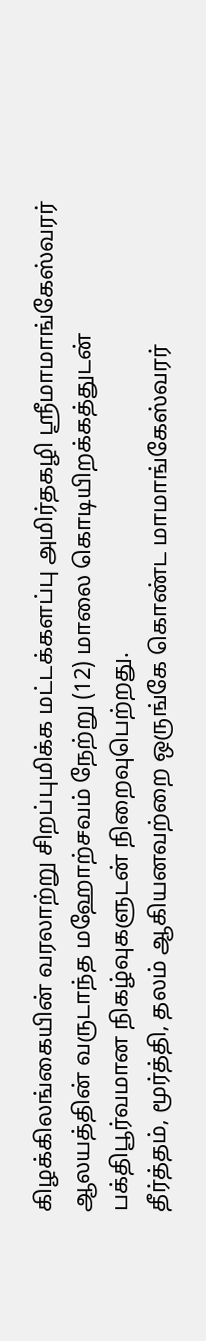கிழக்கிலங்கையின் வரலாற்று சிறப்புமிக்க மட்டக்களப்பு அமிர்தகழி ஸ்ரீமாமாங்கேஸ்வரர் ஆலயத்தின் வருடாந்த மஹோற்சவம் நேற்று (12) மாலை கொடியிறக்கத்துடன் பக்திபூர்வமான நிகழ்வுகளுடன் நிறைவுபெற்றது.
தீர்த்தம், மூர்த்தி, தலம் ஆகியனவற்றை ஒருங்கே கொண்ட மாமாங்கேஸ்வரர்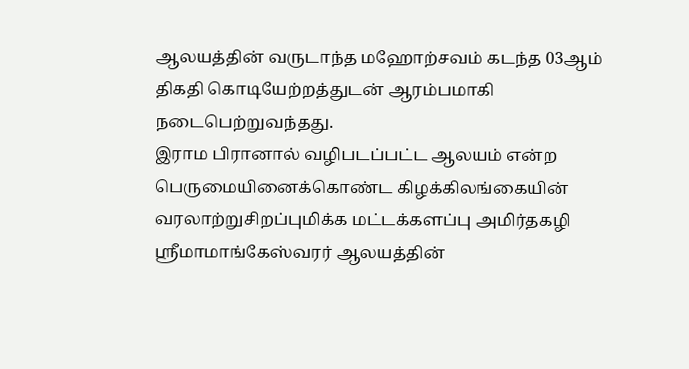ஆலயத்தின் வருடாந்த மஹோற்சவம் கடந்த 03ஆம் திகதி கொடியேற்றத்துடன் ஆரம்பமாகி நடைபெற்றுவந்தது.
இராம பிரானால் வழிபடப்பட்ட ஆலயம் என்ற பெருமையினைக்கொண்ட கிழக்கிலங்கையின் வரலாற்றுசிறப்புமிக்க மட்டக்களப்பு அமிர்தகழி ஸ்ரீமாமாங்கேஸ்வரர் ஆலயத்தின்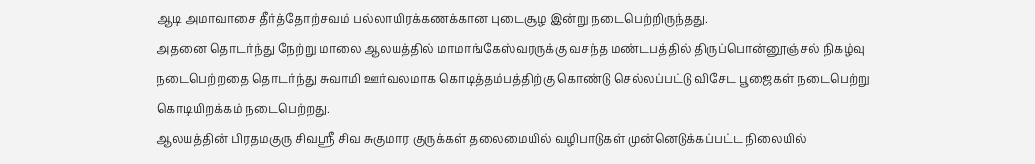ஆடி அமாவாசை தீர்த்தோற்சவம் பல்லாயிரக்கணக்கான புடைசூழ இன்று நடைபெற்றிருந்தது.
அதனை தொடர்ந்து நேற்று மாலை ஆலயத்தில் மாமாங்கேஸ்வரருக்கு வசந்த மண்டபத்தில் திருப்பொன்னூஞ்சல் நிகழ்வு நடைபெற்றதை தொடர்ந்து சுவாமி ஊர்வலமாக கொடித்தம்பத்திற்கு கொண்டு செல்லப்பட்டு விசேட பூஜைகள் நடைபெற்று கொடியிறக்கம் நடைபெற்றது.
ஆலயத்தின் பிரதமகுரு சிவஸ்ரீ சிவ சுகுமார குருக்கள் தலைமையில் வழிபாடுகள் முன்னெடுக்கப்பட்ட நிலையில்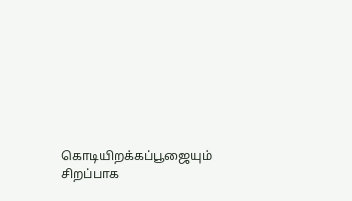கொடியிறக்கப்பூஜையும் சிறப்பாக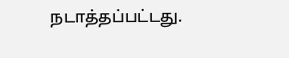நடாத்தப்பட்டது.